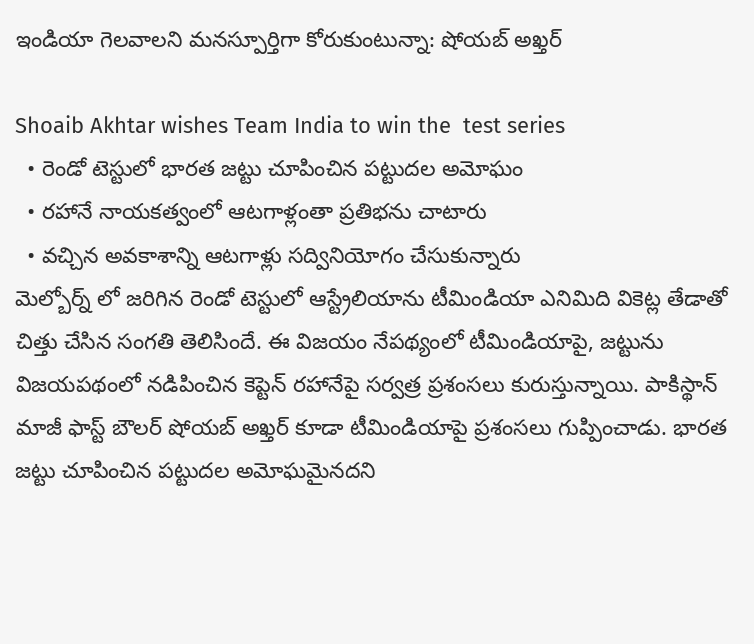ఇండియా గెలవాలని మనస్పూర్తిగా కోరుకుంటున్నా: షోయబ్ అఖ్తర్

Shoaib Akhtar wishes Team India to win the  test series
  • రెండో టెస్టులో భారత జట్టు చూపించిన పట్టుదల అమోఘం
  • రహానే నాయకత్వంలో ఆటగాళ్లంతా ప్రతిభను చాటారు
  • వచ్చిన అవకాశాన్ని ఆటగాళ్లు సద్వినియోగం చేసుకున్నారు
మెల్బోర్న్ లో జరిగిన రెండో టెస్టులో ఆస్ట్రేలియాను టీమిండియా ఎనిమిది వికెట్ల తేడాతో చిత్తు చేసిన సంగతి తెలిసిందే. ఈ విజయం నేపథ్యంలో టీమిండియాపై, జట్టును విజయపథంలో నడిపించిన కెప్టెన్ రహానేపై సర్వత్ర ప్రశంసలు కురుస్తున్నాయి. పాకిస్థాన్ మాజీ ఫాస్ట్ బౌలర్ షోయబ్ అఖ్తర్ కూడా టీమిండియాపై ప్రశంసలు గుప్పించాడు. భారత జట్టు చూపించిన పట్టుదల అమోఘమైనదని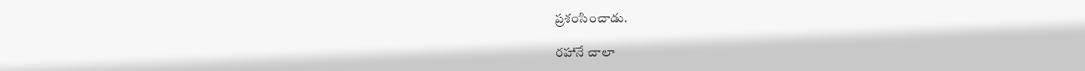ప్రశంసించాడు.

రహానే చాలా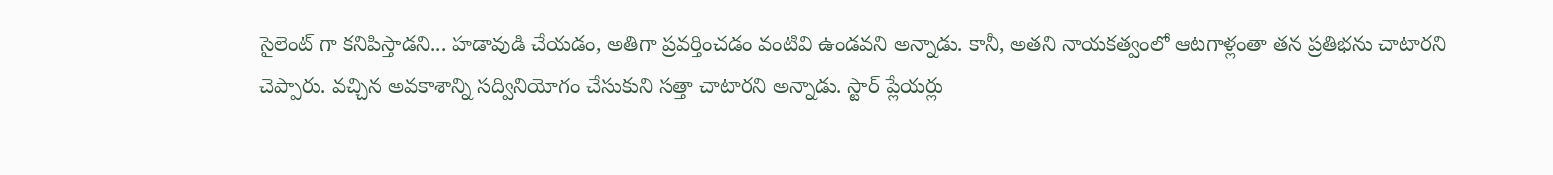సైలెంట్ గా కనిపిస్తాడని... హడావుడి చేయడం, అతిగా ప్రవర్తించడం వంటివి ఉండవని అన్నాడు. కానీ, అతని నాయకత్వంలో ఆటగాళ్లంతా తన ప్రతిభను చాటారని చెప్పారు. వచ్చిన అవకాశాన్ని సద్వినియోగం చేసుకుని సత్తా చాటారని అన్నాడు. స్టార్ ప్లేయర్లు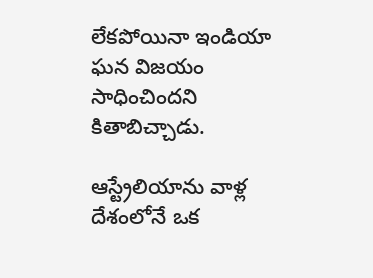లేకపోయినా ఇండియా ఘన విజయం సాధించిందని కితాబిచ్చాడు.

ఆస్ట్రేలియాను వాళ్ల దేశంలోనే ఒక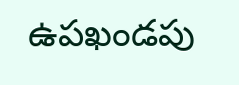ఉపఖండపు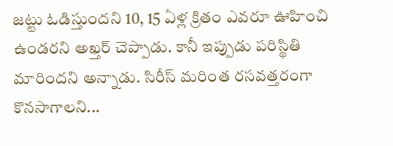జట్టు ఓడిస్తుందని 10, 15 ఏళ్ల క్రితం ఎవరూ ఊహించి ఉండరని అఖ్తర్ చెప్పాడు. కానీ ఇప్పుడు పరిస్థితి మారిందని అన్నాడు. సిరీస్ మరింత రసవత్తరంగా కొనసాగాలని...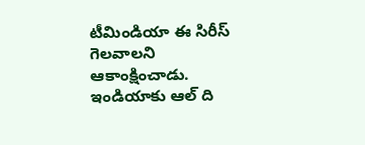టీమిండియా ఈ సిరీస్ గెలవాలని ఆకాంక్షించాడు. ఇండియాకు ఆల్ ది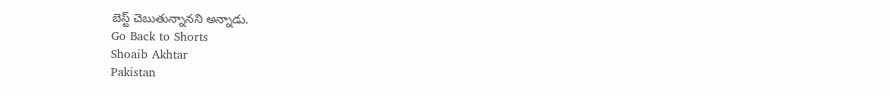బెస్ట్ చెబుతున్నానని అన్నాడు.
Go Back to Shorts
Shoaib Akhtar
Pakistan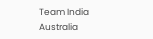Team India
Australia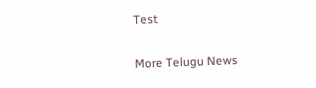Test

More Telugu News